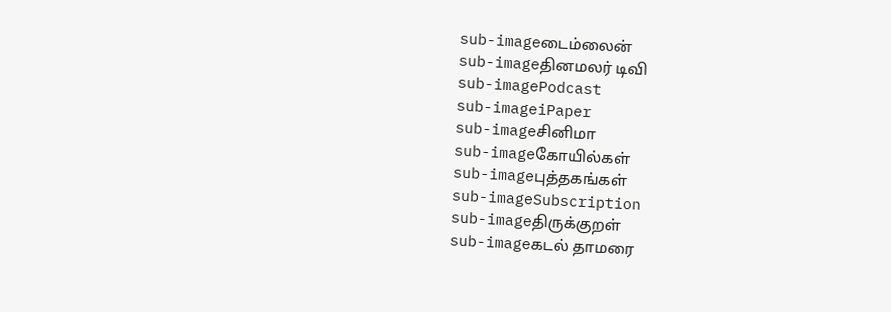sub-imageடைம்லைன்
sub-imageதினமலர் டிவி
sub-imagePodcast
sub-imageiPaper
sub-imageசினிமா
sub-imageகோயில்கள்
sub-imageபுத்தகங்கள்
sub-imageSubscription
sub-imageதிருக்குறள்
sub-imageகடல் தாமரை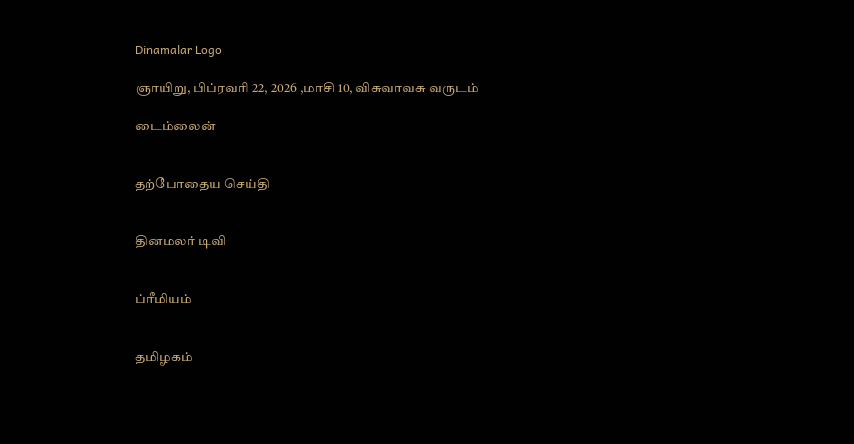Dinamalar Logo

ஞாயிறு, பிப்ரவரி 22, 2026 ,மாசி 10, விசுவாவசு வருடம்

டைம்லைன்


தற்போதைய செய்தி


தினமலர் டிவி


ப்ரீமியம்


தமிழகம்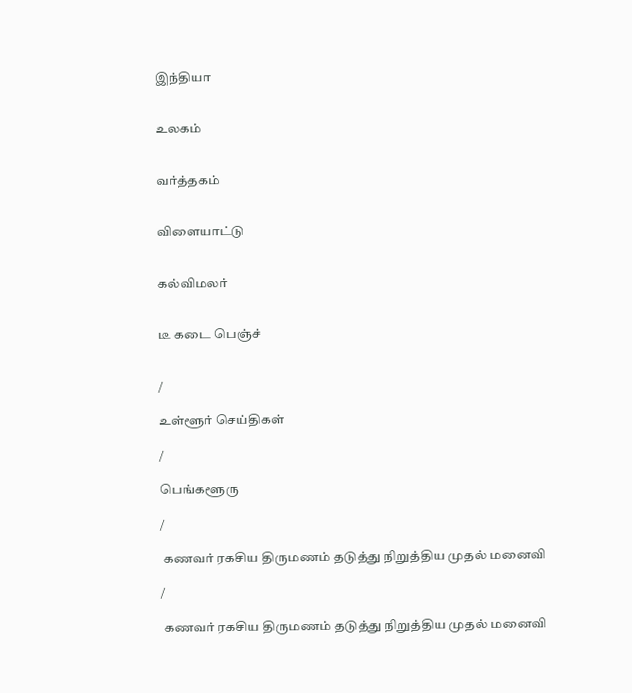இந்தியா


உலகம்


வர்த்தகம்


விளையாட்டு


கல்விமலர்


டீ கடை பெஞ்ச்


/

உள்ளூர் செய்திகள்

/

பெங்களூரு

/

 கணவர் ரகசிய திருமணம் தடுத்து நிறுத்திய முதல் மனைவி

/

 கணவர் ரகசிய திருமணம் தடுத்து நிறுத்திய முதல் மனைவி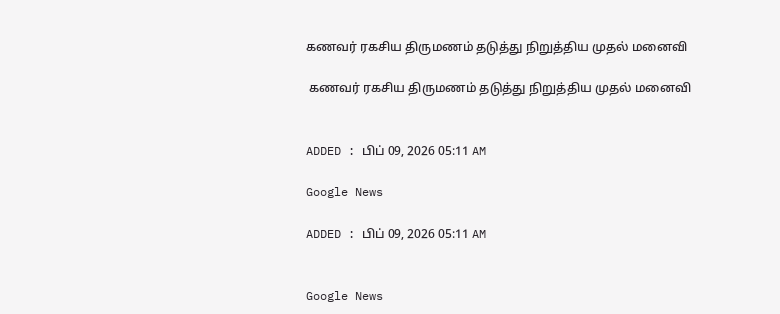கணவர் ரகசிய திருமணம் தடுத்து நிறுத்திய முதல் மனைவி

 கணவர் ரகசிய திருமணம் தடுத்து நிறுத்திய முதல் மனைவி


ADDED : பிப் 09, 2026 05:11 AM

Google News

ADDED : பிப் 09, 2026 05:11 AM


Google News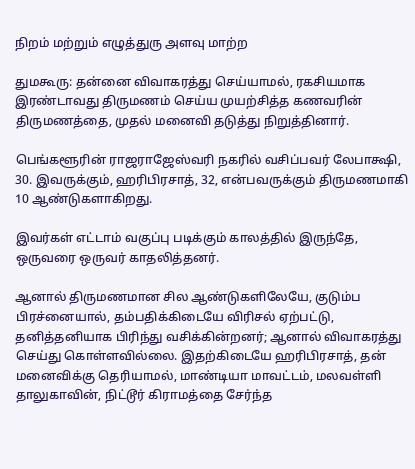நிறம் மற்றும் எழுத்துரு அளவு மாற்ற

துமகூரு: தன்னை விவாகரத்து செய்யாமல், ரகசியமாக இரண்டாவது திருமணம் செய்ய முயற்சித்த கணவரின் திருமணத்தை, முதல் மனைவி தடுத்து நிறுத்தினார்.

பெங்களூரின் ராஜராஜேஸ்வரி நகரில் வசிப்பவர் லேபாக்ஷி, 30. இவருக்கும், ஹரிபிரசாத், 32, என்பவருக்கும் திருமணமாகி 10 ஆண்டுகளாகிறது.

இவர்கள் எட்டாம் வகுப்பு படிக்கும் காலத்தில் இருந்தே, ஒருவரை ஒருவர் காதலித்தனர்.

ஆனால் திருமணமான சில ஆண்டுகளிலேயே, குடும்ப பிரச்னையால், தம்பதிக்கிடையே விரிசல் ஏற்பட்டு, தனித்தனியாக பிரிந்து வசிக்கின்றனர்; ஆனால் விவாகரத்து செய்து கொள்ளவில்லை. இதற்கிடையே ஹரிபிரசாத், தன் மனைவிக்கு தெரியாமல், மாண்டியா மாவட்டம், மலவள்ளி தாலுகாவின், நிட்டூர் கிராமத்தை சேர்ந்த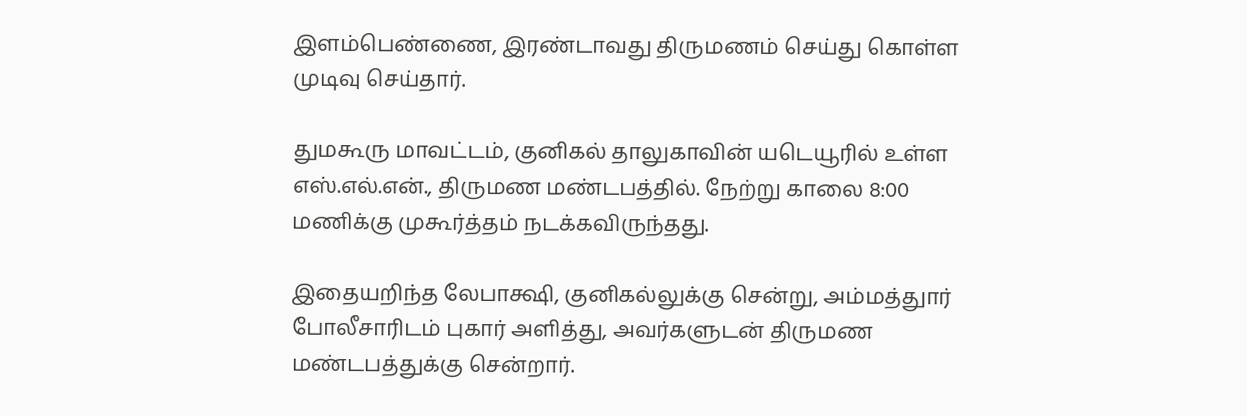இளம்பெண்ணை, இரண்டாவது திருமணம் செய்து கொள்ள முடிவு செய்தார்.

துமகூரு மாவட்டம், குனிகல் தாலுகாவின் யடெயூரில் உள்ள எஸ்.எல்.என்., திருமண மண்டபத்தில். நேற்று காலை 8:00 மணிக்கு முகூர்த்தம் நடக்கவிருந்தது.

இதையறிந்த லேபாக்ஷி, குனிகல்லுக்கு சென்று, அம்மத்துார் போலீசாரிடம் புகார் அளித்து, அவர்களுடன் திருமண மண்டபத்துக்கு சென்றார்.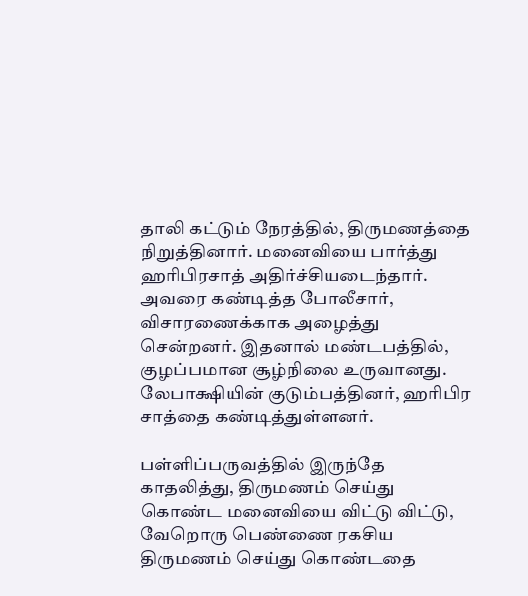தாலி கட்டும் நேரத்தில், திருமணத்தை நிறுத்தினார். மனைவியை பார்த்து ஹரிபிரசாத் அதிர்ச்சியடைந்தார். அவரை கண்டித்த போலீசார், விசாரணைக்காக அழைத்து சென்றனர். இதனால் மண்டபத்தில், குழப்பமான சூழ்நிலை உருவானது. லேபாக்ஷியின் குடும்பத்தினர், ஹரிபிர சாத்தை கண்டித்துள்ளனர்.

பள்ளிப்பருவத்தில் இருந்தே காதலித்து, திருமணம் செய்து கொண்ட மனைவியை விட்டு விட்டு, வேறொரு பெண்ணை ரகசிய திருமணம் செய்து கொண்டதை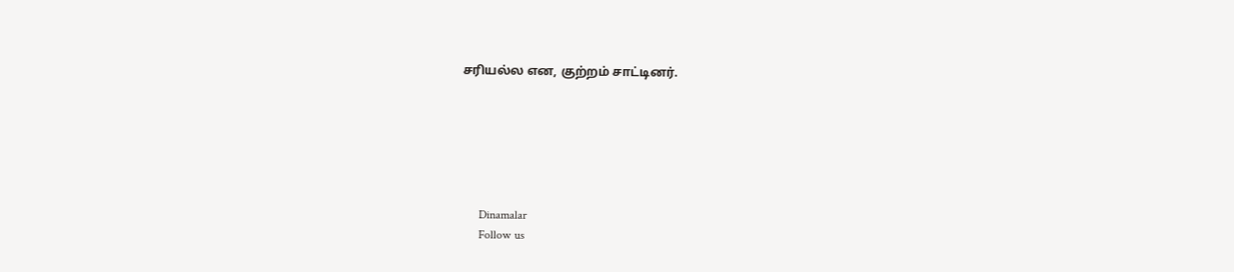சரியல்ல என, குற்றம் சாட்டினர்.






      Dinamalar
      Follow us